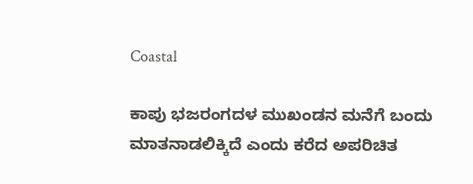Coastal

ಕಾಪು ಭಜರಂಗದಳ ಮುಖಂಡನ ಮನೆಗೆ ಬಂದು ಮಾತನಾಡಲಿಕ್ಕಿದೆ ಎಂದು ಕರೆದ ಅಪರಿಚಿತ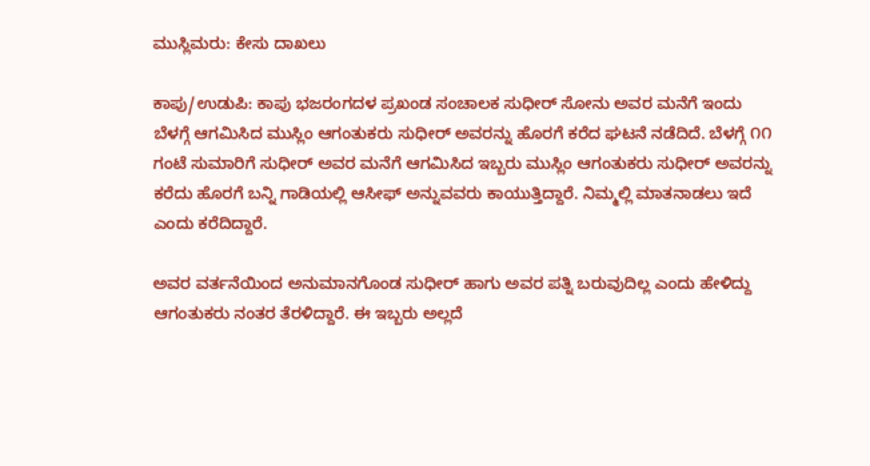ಮುಸ್ಲಿಮರು: ಕೇಸು ದಾಖಲು

ಕಾಪು/ಉಡುಪಿ: ಕಾಪು ಭಜರಂಗದಳ ಪ್ರಖಂಡ ಸಂಚಾಲಕ ಸುಧೀರ್ ಸೋನು ಅವರ ಮನೆಗೆ ಇಂದು ಬೆಳಗ್ಗೆ ಆಗಮಿಸಿದ ಮುಸ್ಲಿಂ ಆಗಂತುಕರು ಸುಧೀರ್ ಅವರನ್ನು ಹೊರಗೆ ಕರೆದ ಘಟನೆ ನಡೆದಿದೆ. ಬೆಳಗ್ಗೆ ೧೧ ಗಂಟೆ ಸುಮಾರಿಗೆ ಸುಧೀರ್ ಅವರ ಮನೆಗೆ ಆಗಮಿಸಿದ ಇಬ್ಬರು ಮುಸ್ಲಿಂ ಆಗಂತುಕರು ಸುಧೀರ್ ಅವರನ್ನು ಕರೆದು ಹೊರಗೆ ಬನ್ನಿ ಗಾಡಿಯಲ್ಲಿ ಆಸೀಫ್ ಅನ್ನುವವರು ಕಾಯುತ್ತಿದ್ದಾರೆ. ನಿಮ್ಮಲ್ಲಿ ಮಾತನಾಡಲು ಇದೆ ಎಂದು ಕರೆದಿದ್ದಾರೆ.

ಅವರ ವರ್ತನೆಯಿಂದ ಅನುಮಾನಗೊಂಡ ಸುಧೀರ್ ಹಾಗು ಅವರ ಪತ್ನಿ ಬರುವುದಿಲ್ಲ ಎಂದು ಹೇಳಿದ್ದು ಆಗಂತುಕರು ನಂತರ ತೆರಳಿದ್ದಾರೆ. ಈ ಇಬ್ಬರು ಅಲ್ಲದೆ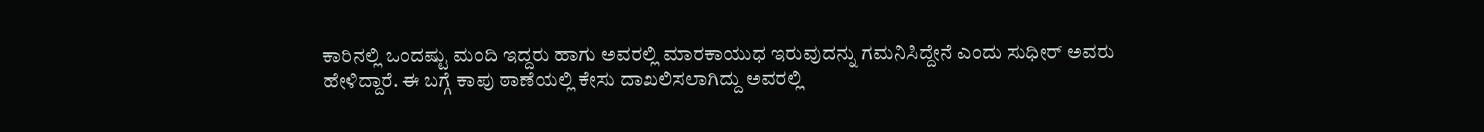ಕಾರಿನಲ್ಲಿ ಒಂದಷ್ಟು ಮಂದಿ ಇದ್ದರು ಹಾಗು ಅವರಲ್ಲಿ ಮಾರಕಾಯುಧ ಇರುವುದನ್ನು ಗಮನಿಸಿದ್ದೇನೆ ಎಂದು ಸುಧೀರ್ ಅವರು ಹೇಳಿದ್ದಾರೆ. ಈ ಬಗ್ಗೆ ಕಾಪು ಠಾಣೆಯಲ್ಲಿ ಕೇಸು ದಾಖಲಿಸಲಾಗಿದ್ದು ಅವರಲ್ಲಿ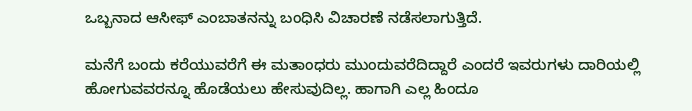ಒಬ್ಬನಾದ ಆಸೀಫ್ ಎಂಬಾತನನ್ನು ಬಂಧಿಸಿ ವಿಚಾರಣೆ ನಡೆಸಲಾಗುತ್ತಿದೆ.

ಮನೆಗೆ ಬಂದು ಕರೆಯುವರೆಗೆ ಈ ಮತಾಂಧರು ಮುಂದುವರೆದಿದ್ದಾರೆ ಎಂದರೆ ಇವರುಗಳು ದಾರಿಯಲ್ಲಿ ಹೋಗುವವರನ್ನೂ ಹೊಡೆಯಲು ಹೇಸುವುದಿಲ್ಲ. ಹಾಗಾಗಿ ಎಲ್ಲ ಹಿಂದೂ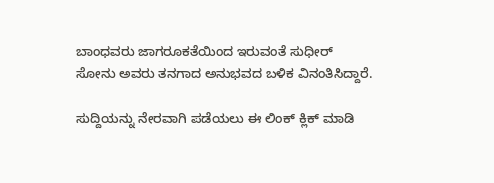ಬಾಂಧವರು ಜಾಗರೂಕತೆಯಿಂದ ಇರುವಂತೆ ಸುಧೀರ್ ಸೋನು ಅವರು ತನಗಾದ ಅನುಭವದ ಬಳಿಕ ವಿನಂತಿಸಿದ್ದಾರೆ.

ಸುದ್ದಿಯನ್ನು ನೇರವಾಗಿ ಪಡೆಯಲು ಈ ಲಿಂಕ್ ಕ್ಲಿಕ್ ಮಾಡಿ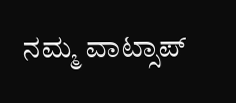ನಮ್ಮ ವಾಟ್ಸಾಪ್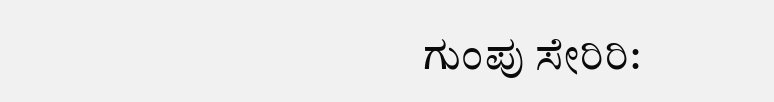ಗುಂಪು ಸೇರಿರಿ: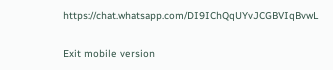https://chat.whatsapp.com/DI9IChQqUYvJCGBVIqBvwL

Exit mobile version